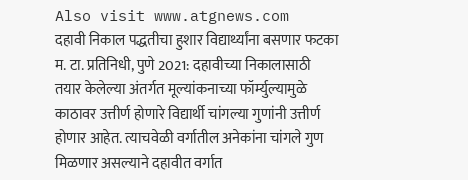Also visit www.atgnews.com
दहावी निकाल पद्धतीचा हुशार विद्यार्थ्यांना बसणार फटका
म. टा. प्रतिनिधी, पुणे 2021: दहावीच्या निकालासाठी तयार केलेल्या अंतर्गत मूल्यांकनाच्या फॉर्म्युल्यामुळे काठावर उत्तीर्ण होणारे विद्यार्थी चांगल्या गुणांनी उत्तीर्ण होणार आहेत. त्याचवेळी वर्गातील अनेकांना चांगले गुण मिळणार असल्याने दहावीत वर्गात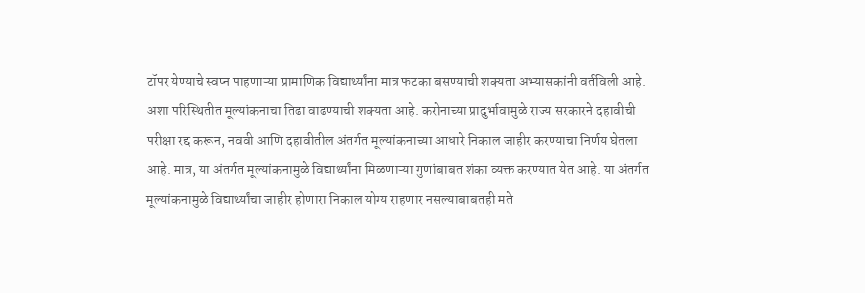टॉपर येण्याचे स्वप्न पाहणाऱ्या प्रामाणिक विद्यार्थ्यांना मात्र फटका बसण्याची शक्यता अभ्यासकांनी वर्तविली आहे. अशा परिस्थितीत मूल्यांकनाचा तिढा वाढण्याची शक्यता आहे. करोनाच्या प्रादुर्भावामुळे राज्य सरकारने दहावीची परीक्षा रद्द करून, नववी आणि दहावीतील अंतर्गत मूल्यांकनाच्या आधारे निकाल जाहीर करण्याचा निर्णय घेतला आहे. मात्र, या अंतर्गत मूल्यांकनामुळे विद्यार्थ्यांना मिळणाऱ्या गुणांबाबत शंका व्यक्त करण्यात येत आहे. या अंतर्गत मूल्यांकनामुळे विद्यार्थ्यांचा जाहीर होणारा निकाल योग्य राहणार नसल्याबाबतही मते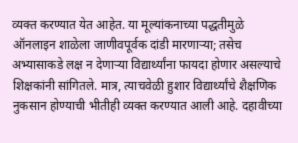व्यक्त करण्यात येत आहेत. या मूल्यांकनाच्या पद्धतीमुळे ऑनलाइन शाळेला जाणीवपूर्वक दांडी मारणाऱ्या; तसेच अभ्यासाकडे लक्ष न देणाऱ्या विद्यार्थ्यांना फायदा होणार असल्याचे शिक्षकांनी सांगितले. मात्र, त्याचवेळी हुशार विद्यार्थ्यांचे शैक्षणिक नुकसान होण्याची भीतीही व्यक्त करण्यात आली आहे. दहावीच्या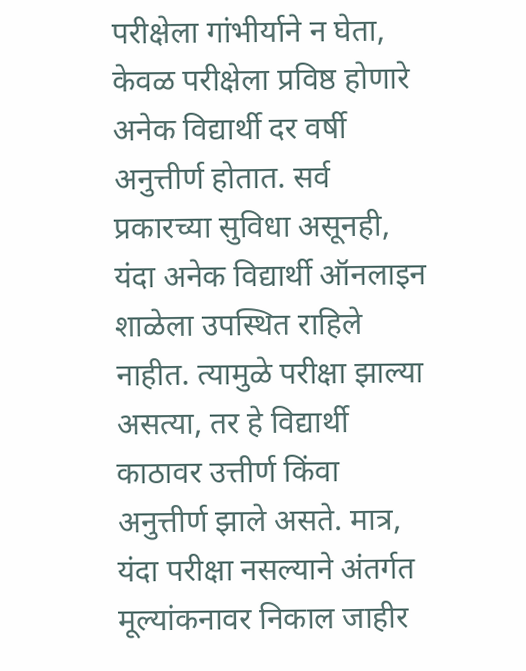परीक्षेला गांभीर्याने न घेता, केवळ परीक्षेला प्रविष्ठ होणारे अनेक विद्यार्थी दर वर्षी अनुत्तीर्ण होतात. सर्व प्रकारच्या सुविधा असूनही, यंदा अनेक विद्यार्थी ऑनलाइन शाळेला उपस्थित राहिले नाहीत. त्यामुळे परीक्षा झाल्या असत्या, तर हे विद्यार्थी काठावर उत्तीर्ण किंवा अनुत्तीर्ण झाले असते. मात्र, यंदा परीक्षा नसल्याने अंतर्गत मूल्यांकनावर निकाल जाहीर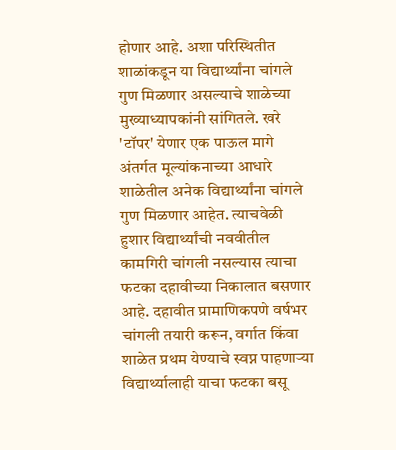होणार आहे. अशा परिस्थितीत शाळांकडून या विद्यार्थ्यांना चांगले गुण मिळणार असल्याचे शाळेच्या मुख्याध्यापकांनी सांगितले. खरे 'टॉपर' येणार एक पाऊल मागे अंतर्गत मूल्यांकनाच्या आधारे शाळेतील अनेक विद्यार्थ्यांना चांगले गुण मिळणार आहेत. त्याचवेळी हुशार विद्यार्थ्यांची नववीतील कामगिरी चांगली नसल्यास त्याचा फटका दहावीच्या निकालात बसणार आहे. दहावीत प्रामाणिकपणे वर्षभर चांगली तयारी करून, वर्गात किंवा शाळेत प्रथम येण्याचे स्वप्न पाहणाऱ्या विद्यार्थ्यालाही याचा फटका बसू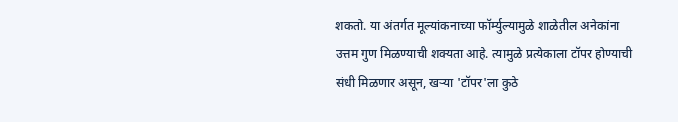शकतो. या अंतर्गत मूल्यांकनाच्या फॉर्म्युल्यामुळे शाळेतील अनेकांना उत्तम गुण मिळण्याची शक्यता आहे. त्यामुळे प्रत्येकाला टॉपर होण्याची संधी मिळणार असून, खऱ्या 'टॉपर'ला कुठे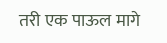तरी एक पाऊल मागे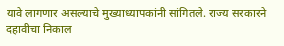यावे लागणार असल्याचे मुख्याध्यापकांनी सांगितले. राज्य सरकारने दहावीचा निकाल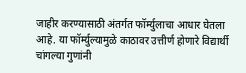जाहीर करण्यासाठी अंतर्गत फॉर्म्युलाचा आधार घेतला आहे. या फॉर्म्युल्यामुळे काठावर उत्तीर्ण होणारे विद्यार्थी चांगल्या गुणांनी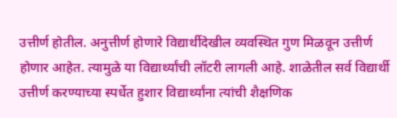उत्तीर्ण होतील. अनुत्तीर्ण होणारे विद्यार्थीदेखील व्यवस्थित गुण मिळवून उत्तीर्ण होणार आहेत. त्यामुळे या विद्यार्थ्यांची लॉटरी लागली आहे. शाळेतील सर्व विद्यार्थी उत्तीर्ण करण्याच्या स्पर्धेत हुशार विद्यार्थ्यांना त्यांची शैक्षणिक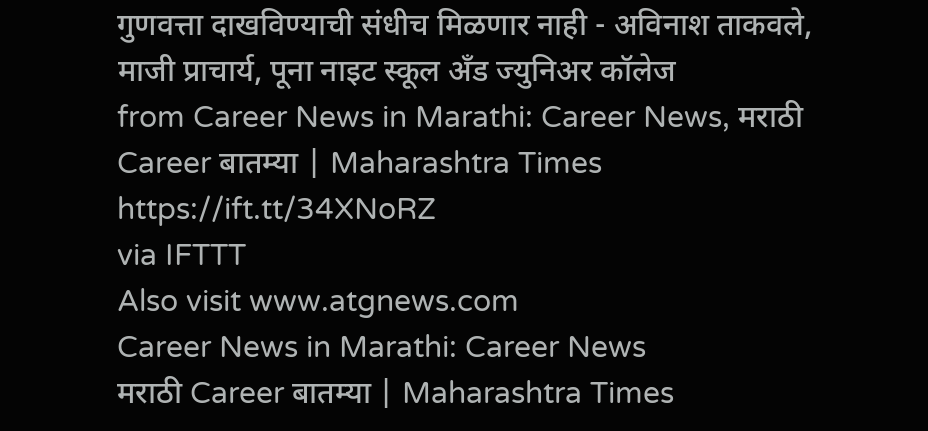गुणवत्ता दाखविण्याची संधीच मिळणार नाही - अविनाश ताकवले, माजी प्राचार्य, पूना नाइट स्कूल अँड ज्युनिअर कॉलेज
from Career News in Marathi: Career News, मराठी Career बातम्या | Maharashtra Times https://ift.tt/34XNoRZ
via IFTTT
Also visit www.atgnews.com
Career News in Marathi: Career News
मराठी Career बातम्या | Maharashtra Times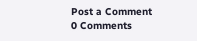Post a Comment
0 Comments